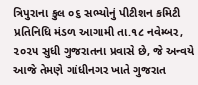ત્રિપુરાના કુલ ૦૬ સભ્યોનું પીટીશન કમિટી પ્રતિનિધિ મંડળ આગામી તા.૧૮ નવેમ્બર, ૨૦૨૫ સુધી ગુજરાતના પ્રવાસે છે, જે અન્વયે આજે તેમણે ગાંધીનગર ખાતે ગુજરાત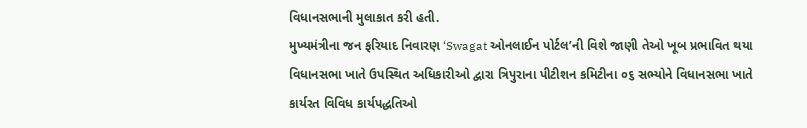વિધાનસભાની મુલાકાત કરી હતી.
મુખ્યમંત્રીના જન ફરિયાદ નિવારણ ‘Swagat ઓનલાઈન પોર્ટલ’ની વિશે જાણી તેઓ ખૂબ પ્રભાવિત થયા
વિધાનસભા ખાતે ઉપસ્થિત અધિકારીઓ દ્વારા ત્રિપુરાના પીટીશન કમિટીના ૦૬ સભ્યોને વિધાનસભા ખાતે કાર્યરત વિવિધ કાર્યપદ્ધતિઓ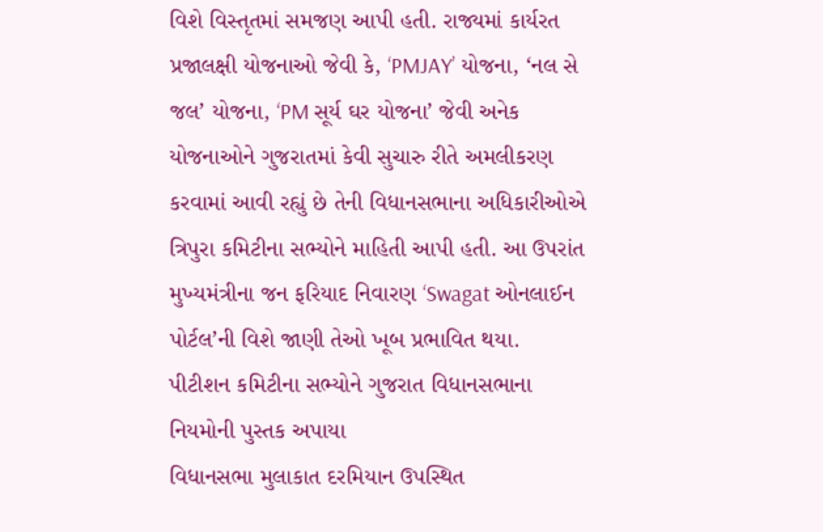વિશે વિસ્તૃતમાં સમજણ આપી હતી. રાજ્યમાં કાર્યરત પ્રજાલક્ષી યોજનાઓ જેવી કે, ‘PMJAY’ યોજના, ‘નલ સે જલ’ યોજના, ‘PM સૂર્ય ઘર યોજના’ જેવી અનેક યોજનાઓને ગુજરાતમાં કેવી સુચારુ રીતે અમલીકરણ કરવામાં આવી રહ્યું છે તેની વિધાનસભાના અધિકારીઓએ ત્રિપુરા કમિટીના સભ્યોને માહિતી આપી હતી. આ ઉપરાંત મુખ્યમંત્રીના જન ફરિયાદ નિવારણ ‘Swagat ઓનલાઈન પોર્ટલ’ની વિશે જાણી તેઓ ખૂબ પ્રભાવિત થયા.
પીટીશન કમિટીના સભ્યોને ગુજરાત વિધાનસભાના નિયમોની પુસ્તક અપાયા
વિધાનસભા મુલાકાત દરમિયાન ઉપસ્થિત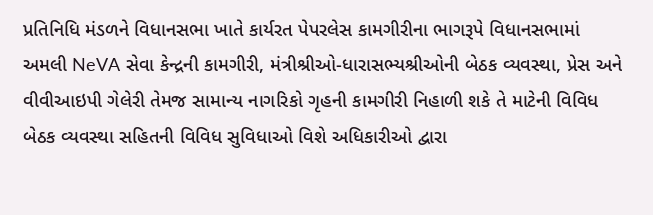પ્રતિનિધિ મંડળને વિધાનસભા ખાતે કાર્યરત પેપરલેસ કામગીરીના ભાગરૂપે વિધાનસભામાં અમલી NeVA સેવા કેન્દ્રની કામગીરી, મંત્રીશ્રીઓ-ધારાસભ્યશ્રીઓની બેઠક વ્યવસ્થા, પ્રેસ અને વીવીઆઇપી ગેલેરી તેમજ સામાન્ય નાગરિકો ગૃહની કામગીરી નિહાળી શકે તે માટેની વિવિધ બેઠક વ્યવસ્થા સહિતની વિવિધ સુવિધાઓ વિશે અધિકારીઓ દ્વારા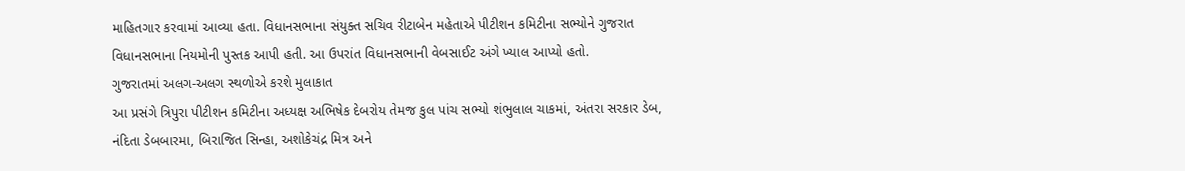માહિતગાર કરવામાં આવ્યા હતા. વિધાનસભાના સંયુક્ત સચિવ રીટાબેન મહેતાએ પીટીશન કમિટીના સભ્યોને ગુજરાત વિધાનસભાના નિયમોની પુસ્તક આપી હતી. આ ઉપરાંત વિધાનસભાની વેબસાઈટ અંગે ખ્યાલ આપ્યો હતો.
ગુજરાતમાં અલગ-અલગ સ્થળોએ કરશે મુલાકાત
આ પ્રસંગે ત્રિપુરા પીટીશન કમિટીના અધ્યક્ષ અભિષેક દેબરોય તેમજ કુલ પાંચ સભ્યો શંભુલાલ ચાકમાં, અંતરા સરકાર ડેબ, નંદિતા ડેબબારમા, બિરાજિત સિન્હા, અશોકેચંદ્ર મિત્ર અને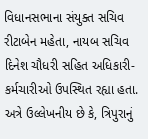વિધાનસભાના સંયુક્ત સચિવ રીટાબેન મહેતા, નાયબ સચિવ દિનેશ ચૌધરી સહિત અધિકારી-કર્મચારીઓ ઉપસ્થિત રહ્યા હતા. અત્રે ઉલ્લેખનીય છે કે, ત્રિપુરાનું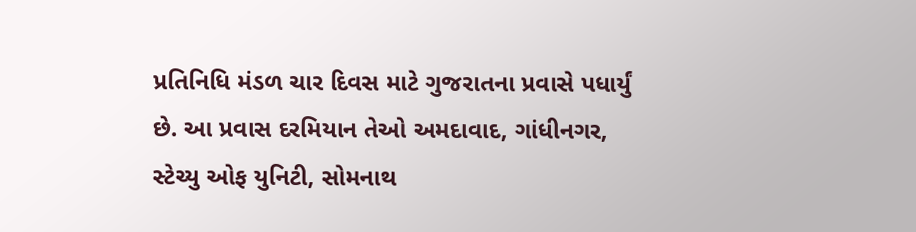પ્રતિનિધિ મંડળ ચાર દિવસ માટે ગુજરાતના પ્રવાસે પધાર્યું છે. આ પ્રવાસ દરમિયાન તેઓ અમદાવાદ, ગાંધીનગર, સ્ટેચ્યુ ઓફ યુનિટી, સોમનાથ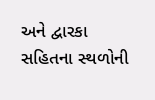અને દ્વારકા સહિતના સ્થળોની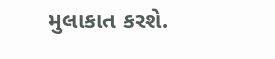મુલાકાત કરશે.